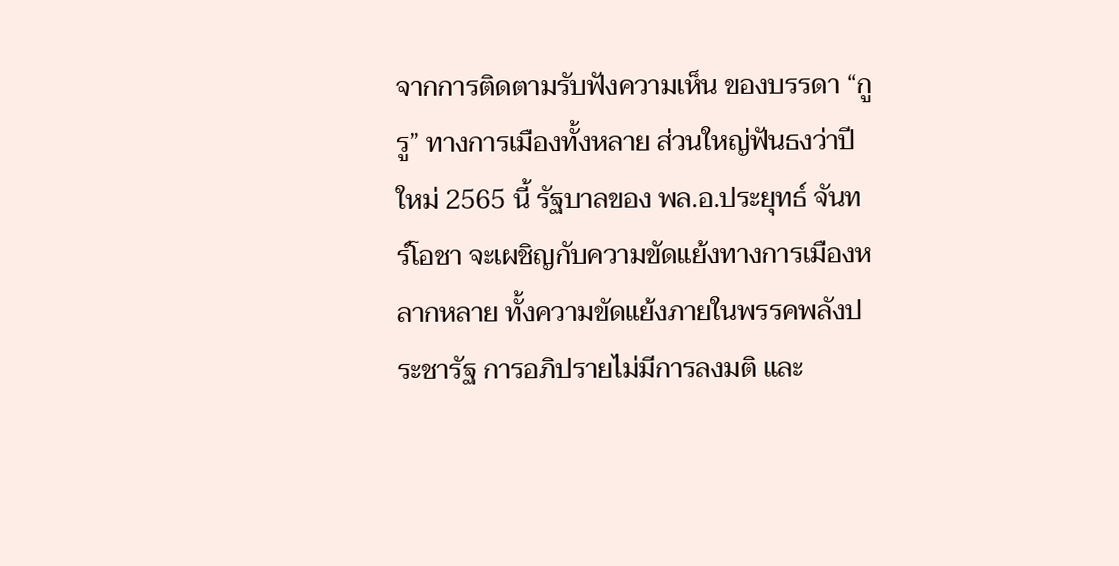จากการติดตามรับฟังความเห็น ของบรรดา “กูรู” ทางการเมืองทั้งหลาย ส่วนใหญ่ฟันธงว่าปีใหม่ 2565 นี้ รัฐบาลของ พล.อ.ประยุทธ์ จันทร์โอชา จะเผชิญกับความขัดแย้งทางการเมืองหลากหลาย ทั้งความขัดแย้งภายในพรรคพลังประชารัฐ การอภิปรายไม่มีการลงมติ และ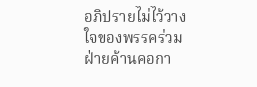อภิปรายไม่ไว้วางใจของพรรคร่วมฝ่ายค้านคอกา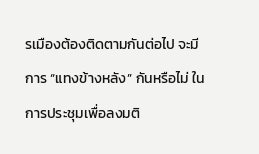รเมืองต้องติดตามกันต่อไป จะมีการ “แทงข้างหลัง” กันหรือไม่ ในการประชุมเพื่อลงมติ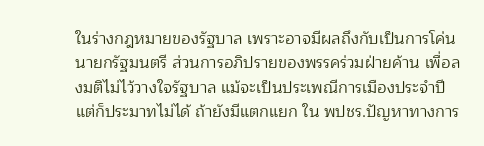ในร่างกฎหมายของรัฐบาล เพราะอาจมีผลถึงกับเป็นการโค่นนายกรัฐมนตรี ส่วนการอภิปรายของพรรคร่วมฝ่ายค้าน เพื่อลงมติไม่ไว้วางใจรัฐบาล แม้จะเป็นประเพณีการเมืองประจำปี แต่ก็ประมาทไม่ได้ ถ้ายังมีแตกแยก ใน พปชร.ปัญหาทางการ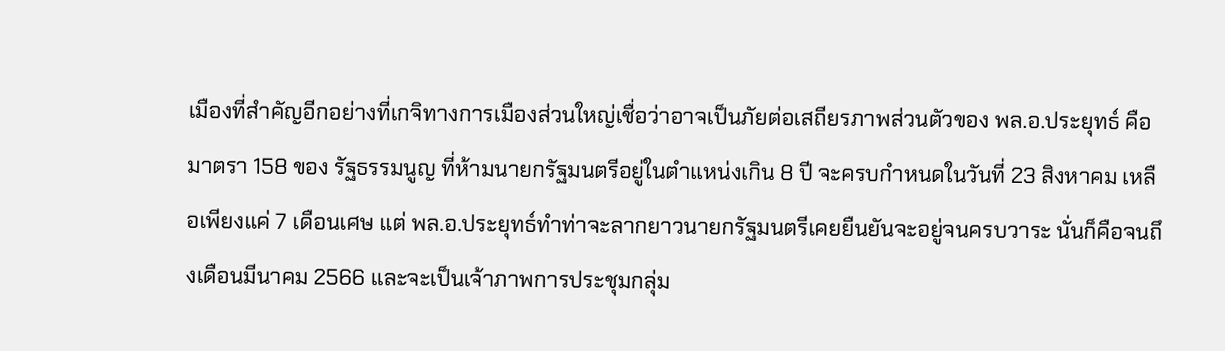เมืองที่สำคัญอีกอย่างที่เกจิทางการเมืองส่วนใหญ่เชื่อว่าอาจเป็นภัยต่อเสถียรภาพส่วนตัวของ พล.อ.ประยุทธ์ คือมาตรา 158 ของ รัฐธรรมนูญ ที่ห้ามนายกรัฐมนตรีอยู่ในตำแหน่งเกิน 8 ปี จะครบกำหนดในวันที่ 23 สิงหาคม เหลือเพียงแค่ 7 เดือนเศษ แต่ พล.อ.ประยุทธ์ทำท่าจะลากยาวนายกรัฐมนตรีเคยยืนยันจะอยู่จนครบวาระ นั่นก็คือจนถึงเดือนมีนาคม 2566 และจะเป็นเจ้าภาพการประชุมกลุ่ม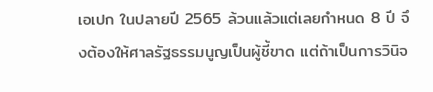เอเปก ในปลายปี 2565 ล้วนแล้วแต่เลยกำหนด 8 ปี จึงต้องให้ศาลรัฐธรรมนูญเป็นผู้ชี้ขาด แต่ถ้าเป็นการวินิจ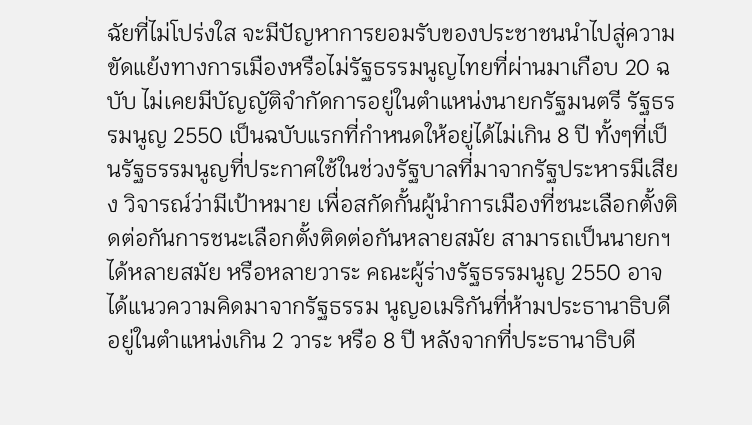ฉัยที่ไม่โปร่งใส จะมีปัญหาการยอมรับของประชาชนนำไปสู่ความขัดแย้งทางการเมืองหรือไม่รัฐธรรมนูญไทยที่ผ่านมาเกือบ 20 ฉบับ ไม่เคยมีบัญญัติจำกัดการอยู่ในตำแหน่งนายกรัฐมนตรี รัฐธรรมนูญ 2550 เป็นฉบับแรกที่กำหนดให้อยู่ได้ไม่เกิน 8 ปี ทั้งๆที่เป็นรัฐธรรมนูญที่ประกาศใช้ในช่วงรัฐบาลที่มาจากรัฐประหารมีเสียง วิจารณ์ว่ามีเป้าหมาย เพื่อสกัดกั้นผู้นำการเมืองที่ชนะเลือกตั้งติดต่อกันการชนะเลือกตั้งติดต่อกันหลายสมัย สามารถเป็นนายกฯได้หลายสมัย หรือหลายวาระ คณะผู้ร่างรัฐธรรมนูญ 2550 อาจได้แนวความคิดมาจากรัฐธรรม นูญอเมริกันที่ห้ามประธานาธิบดีอยู่ในตำแหน่งเกิน 2 วาระ หรือ 8 ปี หลังจากที่ประธานาธิบดี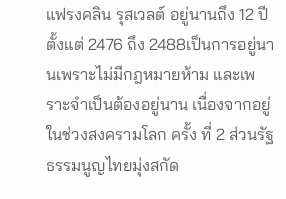แฟรงคลิน รุสเวลต์ อยู่นานถึง 12 ปี ตั้งแต่ 2476 ถึง 2488เป็นการอยู่นานเพราะไม่มีกฎหมายห้าม และเพราะจำเป็นต้องอยู่นาน เนื่องจากอยู่ในช่วงสงครามโลก ครั้ง ที่ 2 ส่วนรัฐธรรมนูญไทยมุ่งสกัด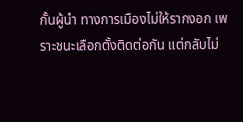กั้นผู้นำ ทางการเมืองไม่ให้รากงอก เพราะชนะเลือกตั้งติดต่อกัน แต่กลับไม่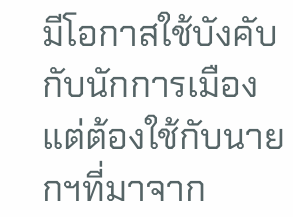มีโอกาสใช้บังคับกับนักการเมือง แต่ต้องใช้กับนายกฯที่มาจาก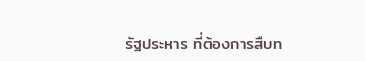รัฐประหาร ที่ต้องการสืบท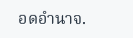อดอำนาจ.